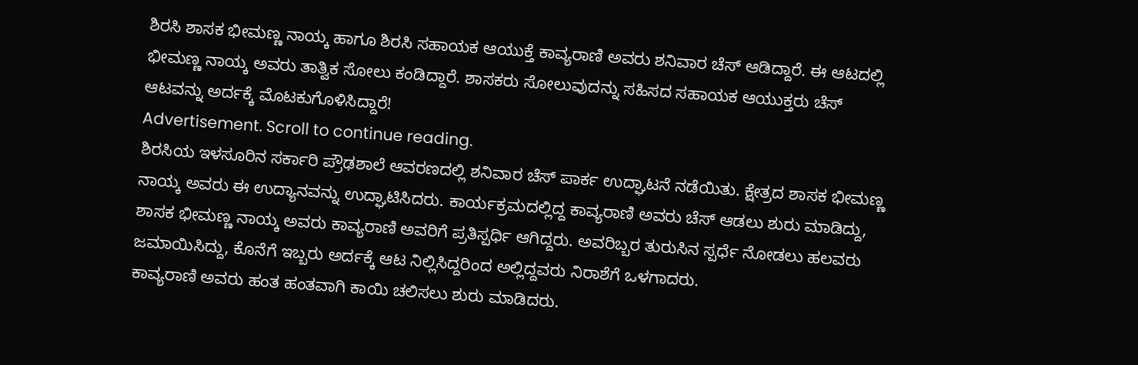ಶಿರಸಿ ಶಾಸಕ ಭೀಮಣ್ಣ ನಾಯ್ಕ ಹಾಗೂ ಶಿರಸಿ ಸಹಾಯಕ ಆಯುಕ್ತೆ ಕಾವ್ಯರಾಣಿ ಅವರು ಶನಿವಾರ ಚೆಸ್ ಆಡಿದ್ದಾರೆ. ಈ ಆಟದಲ್ಲಿ ಭೀಮಣ್ಣ ನಾಯ್ಕ ಅವರು ತಾತ್ವಿಕ ಸೋಲು ಕಂಡಿದ್ದಾರೆ. ಶಾಸಕರು ಸೋಲುವುದನ್ನು ಸಹಿಸದ ಸಹಾಯಕ ಆಯುಕ್ತರು ಚೆಸ್ ಆಟವನ್ನು ಅರ್ದಕ್ಕೆ ಮೊಟಕುಗೊಳಿಸಿದ್ದಾರೆ!
Advertisement. Scroll to continue reading.
ಶಿರಸಿಯ ಇಳಸೂರಿನ ಸರ್ಕಾರಿ ಪ್ರೌಢಶಾಲೆ ಆವರಣದಲ್ಲಿ ಶನಿವಾರ ಚೆಸ್ ಪಾರ್ಕ ಉದ್ಘಾಟನೆ ನಡೆಯಿತು. ಕ್ಷೇತ್ರದ ಶಾಸಕ ಭೀಮಣ್ಣ ನಾಯ್ಕ ಅವರು ಈ ಉದ್ಯಾನವನ್ನು ಉದ್ಘಾಟಿಸಿದರು. ಕಾರ್ಯಕ್ರಮದಲ್ಲಿದ್ದ ಕಾವ್ಯರಾಣಿ ಅವರು ಚೆಸ್ ಆಡಲು ಶುರು ಮಾಡಿದ್ದು, ಶಾಸಕ ಭೀಮಣ್ಣ ನಾಯ್ಕ ಅವರು ಕಾವ್ಯರಾಣಿ ಅವರಿಗೆ ಪ್ರತಿಸ್ಪರ್ಧಿ ಆಗಿದ್ದರು. ಅವರಿಬ್ಬರ ತುರುಸಿನ ಸ್ಪರ್ಧೆ ನೋಡಲು ಹಲವರು ಜಮಾಯಿಸಿದ್ದು, ಕೊನೆಗೆ ಇಬ್ಬರು ಅರ್ದಕ್ಕೆ ಆಟ ನಿಲ್ಲಿಸಿದ್ದರಿಂದ ಅಲ್ಲಿದ್ದವರು ನಿರಾಶೆಗೆ ಒಳಗಾದರು.
ಕಾವ್ಯರಾಣಿ ಅವರು ಹಂತ ಹಂತವಾಗಿ ಕಾಯಿ ಚಲಿಸಲು ಶುರು ಮಾಡಿದರು.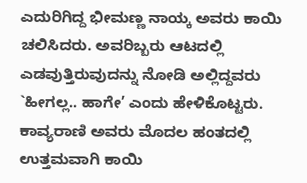ಎದುರಿಗಿದ್ದ ಭೀಮಣ್ಣ ನಾಯ್ಕ ಅವರು ಕಾಯಿ ಚಲಿಸಿದರು. ಅವರಿಬ್ಬರು ಆಟದಲ್ಲಿ ಎಡವುತ್ತಿರುವುದನ್ನು ನೋಡಿ ಅಲ್ಲಿದ್ದವರು `ಹೀಗಲ್ಲ.. ಹಾಗೇ’ ಎಂದು ಹೇಳಿಕೊಟ್ಟರು. ಕಾವ್ಯರಾಣಿ ಅವರು ಮೊದಲ ಹಂತದಲ್ಲಿ ಉತ್ತಮವಾಗಿ ಕಾಯಿ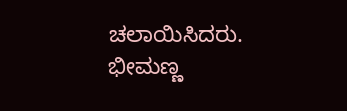ಚಲಾಯಿಸಿದರು. ಭೀಮಣ್ಣ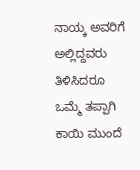ನಾಯ್ಕ ಅವರಿಗೆ ಅಲ್ಲಿದ್ದವರು ತಿಳಿಸಿದರೂ ಒಮ್ಮೆ ತಪ್ಪಾಗಿ ಕಾಯಿ ಮುಂದೆ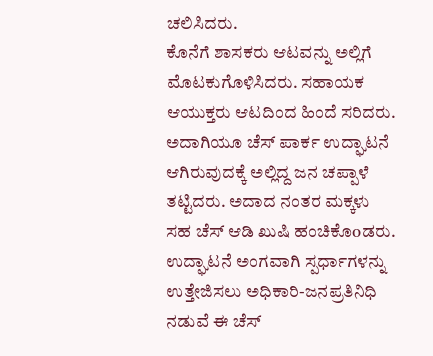ಚಲಿಸಿದರು.
ಕೊನೆಗೆ ಶಾಸಕರು ಆಟವನ್ನು ಅಲ್ಲಿಗೆ ಮೊಟಕುಗೊಳಿಸಿದರು. ಸಹಾಯಕ ಆಯುಕ್ತರು ಆಟದಿಂದ ಹಿಂದೆ ಸರಿದರು. ಅದಾಗಿಯೂ ಚೆಸ್ ಪಾರ್ಕ ಉದ್ಘಾಟನೆ ಆಗಿರುವುದಕ್ಕೆ ಅಲ್ಲಿದ್ದ ಜನ ಚಪ್ಪಾಳೆ ತಟ್ಟಿದರು. ಅದಾದ ನಂತರ ಮಕ್ಕಳು ಸಹ ಚೆಸ್ ಆಡಿ ಖುಷಿ ಹಂಚಿಕೊoಡರು. ಉದ್ಘಾಟನೆ ಅಂಗವಾಗಿ ಸ್ಪರ್ಧಾಗಳನ್ನು ಉತ್ತೇಜಿಸಲು ಅಧಿಕಾರಿ-ಜನಪ್ರತಿನಿಧಿ ನಡುವೆ ಈ ಚೆಸ್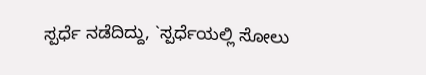ಸ್ಪರ್ಧೆ ನಡೆದಿದ್ದು, `ಸ್ಪರ್ಧೆಯಲ್ಲಿ ಸೋಲು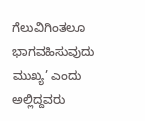ಗೆಲುವಿಗಿಂತಲೂ ಭಾಗವಹಿಸುವುದು ಮುಖ್ಯ’ ಎಂದು ಅಲ್ಲಿದ್ದವರು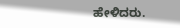ಹೇಳಿದರು.